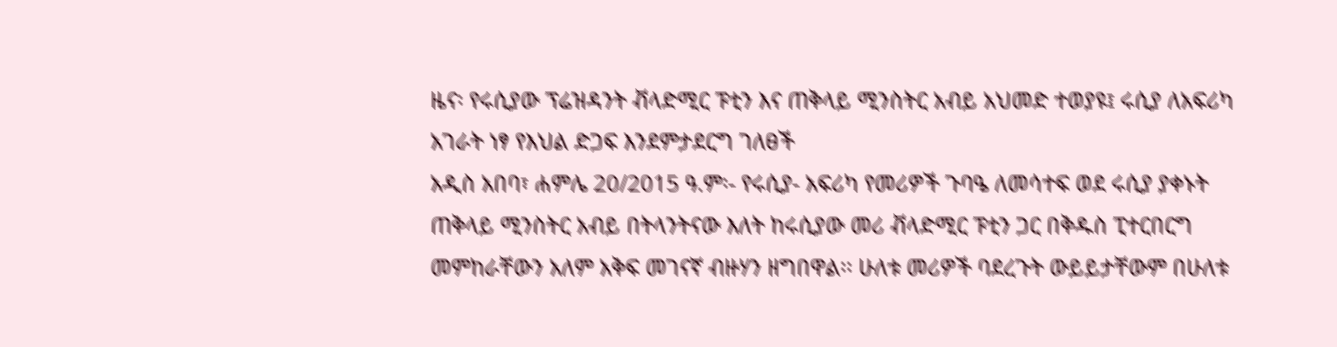ዜና፡ የሩሲያው ፕሬዝዳንት ቭላድሚር ፑቲን እና ጠቅላይ ሚንስትር አብይ አህመድ ተወያዩ፤ ሩሲያ ለአፍሪካ አገራት ነፃ የእህል ድጋፍ እንደምታደርግ ገለፀች
አዲስ አበባ፣ ሐምሌ 20/2015 ዓ.ም፡- የሩሲያ- አፍሪካ የመሪዎች ጉባዔ ለመሳተፍ ወደ ሩሲያ ያቀኑት ጠቅላይ ሚንስትር አብይ በትላንትናው እለት ከሩሲያው መሪ ቭላድሚር ፑቲን ጋር በቅዱስ ፒተርበርግ መምከራቸውን አለም አቅፍ መገናኛ ብዙሃን ዘግበዋል፡፡ ሁለቱ መሪዎች ባደረጉት ውይይታቸውም በሁለቱ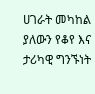ሀገራት መካከል ያለውን የቆየ እና ታሪካዊ ግንኙነት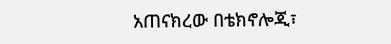አጠናክረው በቴክኖሎጂ፣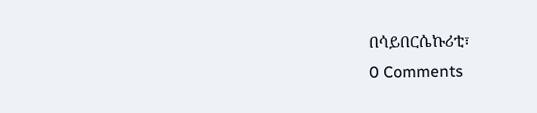በሳይበርሴኩሪቲ፣
0 Comments